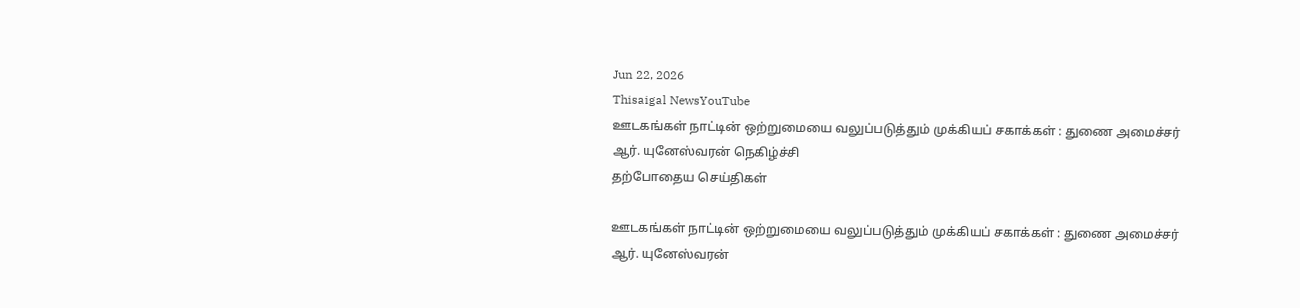Jun 22, 2026
Thisaigal NewsYouTube
ஊடகங்கள் நாட்டின் ஒற்றுமையை வலுப்படுத்தும் முக்கியப் சகாக்கள் : துணை அமைச்சர் ஆர். யுனேஸ்வரன் நெகிழ்ச்சி
தற்போதைய செய்திகள்

ஊடகங்கள் நாட்டின் ஒற்றுமையை வலுப்படுத்தும் முக்கியப் சகாக்கள் : துணை அமைச்சர் ஆர். யுனேஸ்வரன்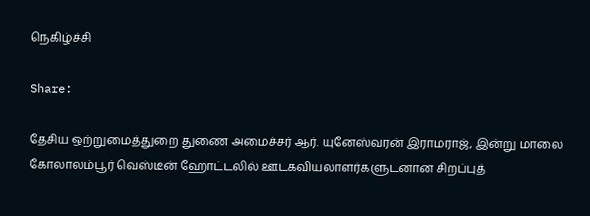நெகிழ்ச்சி

Share:

தேசிய ஒற்றுமைத்துறை துணை அமைச்சர் ஆர். யுனேஸ்வரன் இராமராஜ், இன்று மாலை கோலாலம்பூர் வெஸ்டீன் ஹோட்டலில் ஊடகவியலாளர்களுடனான சிறப்புத்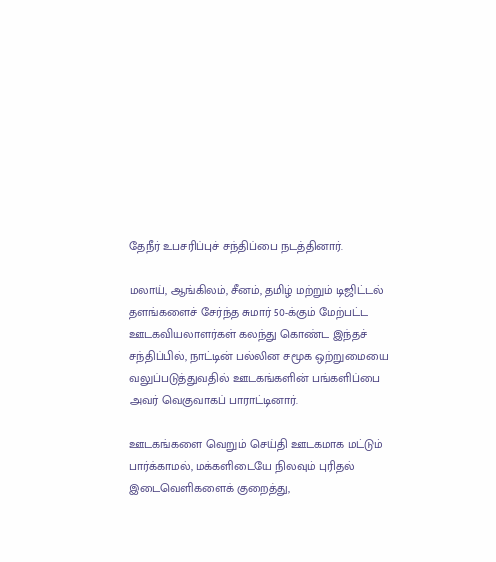தேநீர் உபசரிப்புச் சந்திப்பை நடத்தினார்.

மலாய், ஆங்கிலம், சீனம், தமிழ் மற்றும் டிஜிட்டல் தளங்களைச் சேர்ந்த சுமார் 50-க்கும் மேற்பட்ட ஊடகவியலாளர்கள் கலந்து கொண்ட இந்தச் சந்திப்பில், நாட்டின் பல்லின சமூக ஒற்றுமையை வலுப்படுத்துவதில் ஊடகங்களின் பங்களிப்பை அவர் வெகுவாகப் பாராட்டினார்.

ஊடகங்களை வெறும் செய்தி ஊடகமாக மட்டும் பார்க்காமல், மக்களிடையே நிலவும் புரிதல் இடைவெளிகளைக் குறைத்து,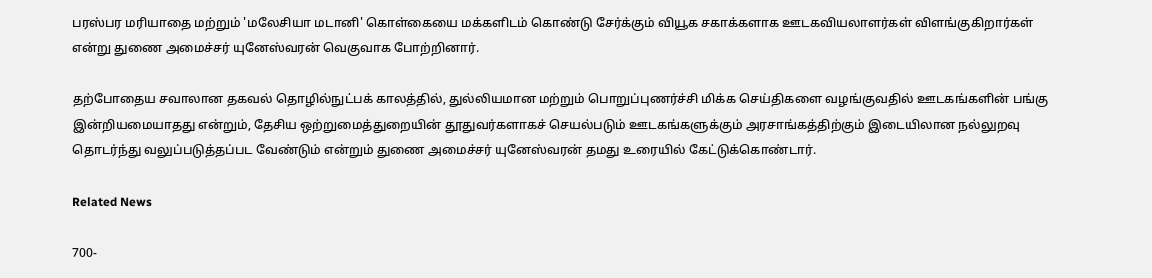பரஸ்பர மரியாதை மற்றும் 'மலேசியா மடானி' கொள்கையை மக்களிடம் கொண்டு சேர்க்கும் வியூக சகாக்களாக ஊடகவியலாளர்கள் விளங்குகிறார்கள் என்று துணை அமைச்சர் யுனேஸ்வரன் வெகுவாக போற்றினார்.

தற்போதைய சவாலான தகவல் தொழில்நுட்பக் காலத்தில், துல்லியமான மற்றும் பொறுப்புணர்ச்சி மிக்க செய்திகளை வழங்குவதில் ஊடகங்களின் பங்கு இன்றியமையாதது என்றும், தேசிய ஒற்றுமைத்துறையின் தூதுவர்களாகச் செயல்படும் ஊடகங்களுக்கும் அரசாங்கத்திற்கும் இடையிலான நல்லுறவு தொடர்ந்து வலுப்படுத்தப்பட வேண்டும் என்றும் துணை அமைச்சர் யுனேஸ்வரன் தமது உரையில் கேட்டுக்கொண்டார்.

Related News

700-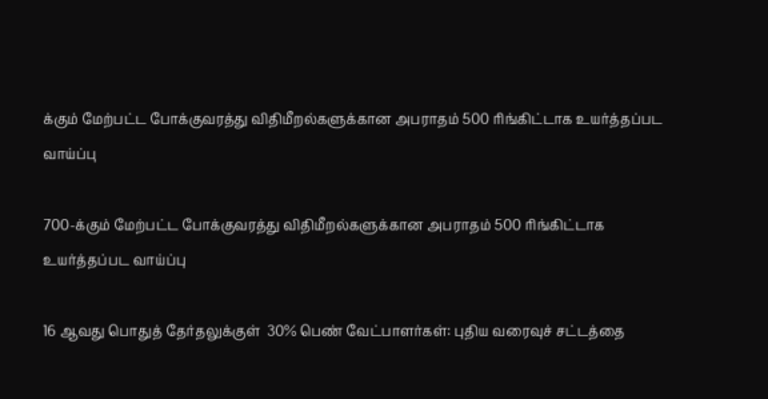க்கும் மேற்பட்ட போக்குவரத்து விதிமீறல்களுக்கான அபராதம் 500 ரிங்கிட்டாக உயர்த்தப்பட வாய்ப்பு

700-க்கும் மேற்பட்ட போக்குவரத்து விதிமீறல்களுக்கான அபராதம் 500 ரிங்கிட்டாக உயர்த்தப்பட வாய்ப்பு

16 ஆவது பொதுத் தேர்தலுக்குள்  30% பெண் வேட்பாளர்கள்: புதிய வரைவுச் சட்டத்தை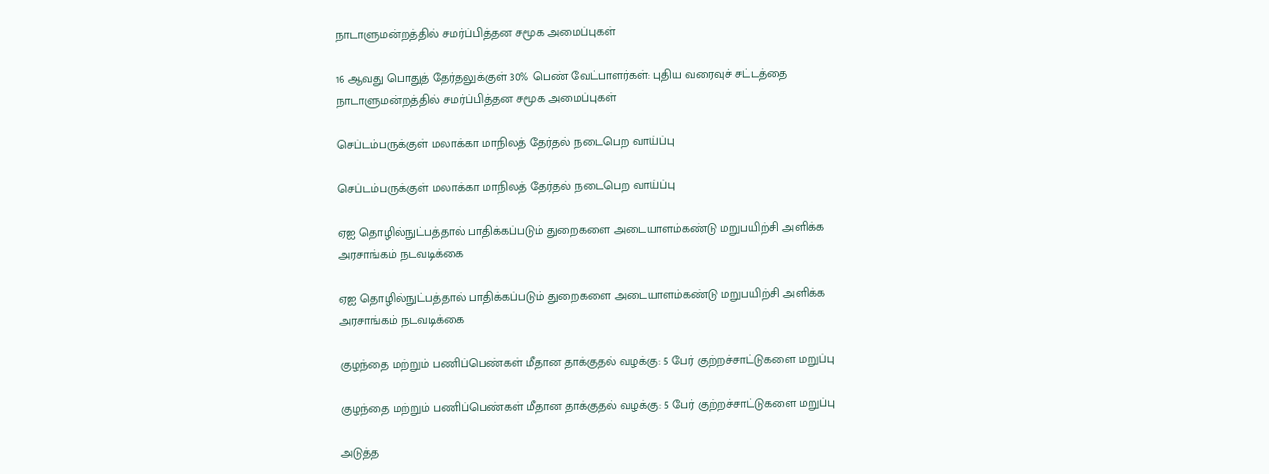நாடாளுமன்றத்தில் சமர்ப்பித்தன சமூக அமைப்புகள்

16 ஆவது பொதுத் தேர்தலுக்குள் 30% பெண் வேட்பாளர்கள்: புதிய வரைவுச் சட்டத்தை நாடாளுமன்றத்தில் சமர்ப்பித்தன சமூக அமைப்புகள்

செப்டம்பருக்குள் மலாக்கா மாநிலத் தேர்தல் நடைபெற வாய்ப்பு

செப்டம்பருக்குள் மலாக்கா மாநிலத் தேர்தல் நடைபெற வாய்ப்பு

ஏஐ தொழில்நுட்பத்தால் பாதிக்கப்படும் துறைகளை அடையாளம்கண்டு மறுபயிற்சி அளிக்க அரசாங்கம் நடவடிக்கை

ஏஐ தொழில்நுட்பத்தால் பாதிக்கப்படும் துறைகளை அடையாளம்கண்டு மறுபயிற்சி அளிக்க அரசாங்கம் நடவடிக்கை

குழந்தை மற்றும் பணிப்பெண்கள் மீதான தாக்குதல் வழக்கு: 5 பேர் குற்றச்சாட்டுகளை மறுப்பு

குழந்தை மற்றும் பணிப்பெண்கள் மீதான தாக்குதல் வழக்கு: 5 பேர் குற்றச்சாட்டுகளை மறுப்பு

அடுத்த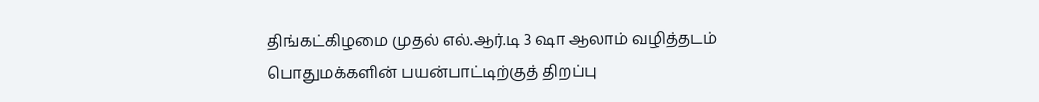திங்கட்கிழமை முதல் எல்.ஆர்.டி 3 ஷா ஆலாம் வழித்தடம் பொதுமக்களின் பயன்பாட்டிற்குத் திறப்பு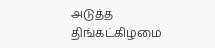அடுத்த திங்கட்கிழமை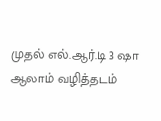முதல் எல்.ஆர்.டி 3 ஷா ஆலாம் வழித்தடம்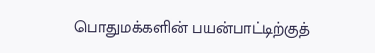பொதுமக்களின் பயன்பாட்டிற்குத்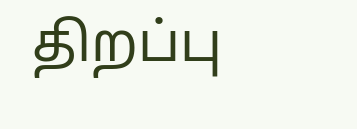திறப்பு